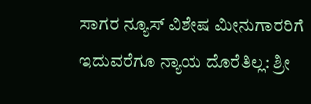ಸಾಗರ ನ್ಯೂಸ್ ವಿಶೇಷ ಮೀನುಗಾರರಿಗೆ ಇದುವರೆಗೂ ನ್ಯಾಯ ದೊರೆತಿಲ್ಲ: ಶ್ರೀ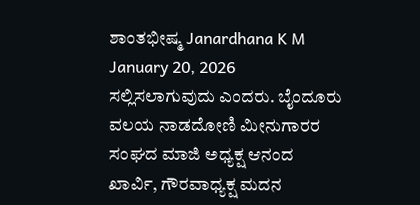ಶಾಂತಭೀಷ್ಮ Janardhana K M January 20, 2026 ಸಲ್ಲಿಸಲಾಗುವುದು ಎಂದರು. ಬೈಂದೂರು ವಲಯ ನಾಡದೋಣಿ ಮೀನುಗಾರರ ಸಂಘದ ಮಾಜಿ ಅಧ್ಯಕ್ಷ ಆನಂದ ಖಾರ್ವಿ, ಗೌರವಾಧ್ಯಕ್ಷ ಮದನ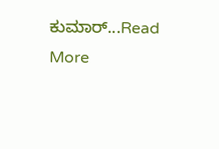ಕುಮಾರ್...Read More